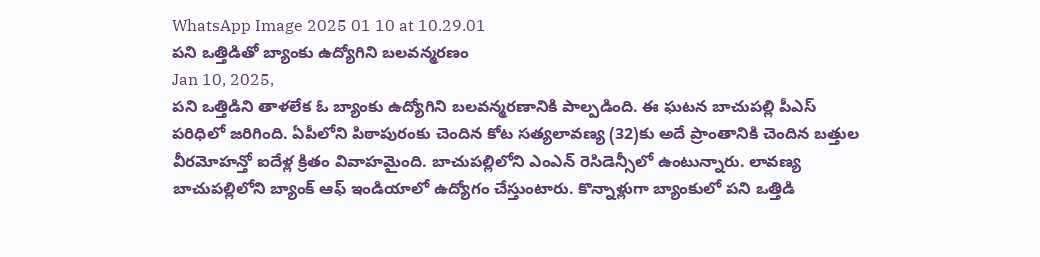WhatsApp Image 2025 01 10 at 10.29.01
పని ఒత్తిడితో బ్యాంకు ఉద్యోగిని బలవన్మరణం
Jan 10, 2025,
పని ఒత్తిడిని తాళలేక ఓ బ్యాంకు ఉద్యోగిని బలవన్మరణానికి పాల్పడింది. ఈ ఘటన బాచుపల్లి పీఎస్ పరిధిలో జరిగింది. ఏపీలోని పిఠాపురంకు చెందిన కోట సత్యలావణ్య (32)కు అదే ప్రాంతానికి చెందిన బత్తుల వీరమోహన్తో ఐదేళ్ల క్రితం వివాహమైంది. బాచుపల్లిలోని ఎంఎన్ రెసిడెన్సీలో ఉంటున్నారు. లావణ్య బాచుపల్లిలోని బ్యాంక్ ఆఫ్ ఇండియాలో ఉద్యోగం చేస్తుంటారు. కొన్నాళ్లుగా బ్యాంకులో పని ఒత్తిడి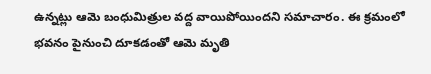ఉన్నట్లు ఆమె బంధుమిత్రుల వద్ద వాయిపోయిందని సమాచారం. ఈ క్రమంలో భవనం పైనుంచి దూకడంతో ఆమె మృతి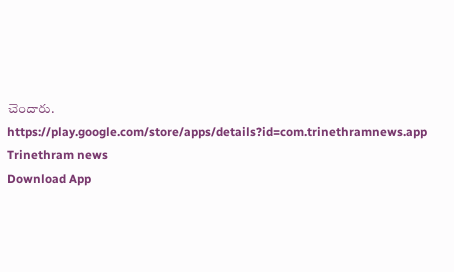చెందారు.
https://play.google.com/store/apps/details?id=com.trinethramnews.app
Trinethram news
Download App